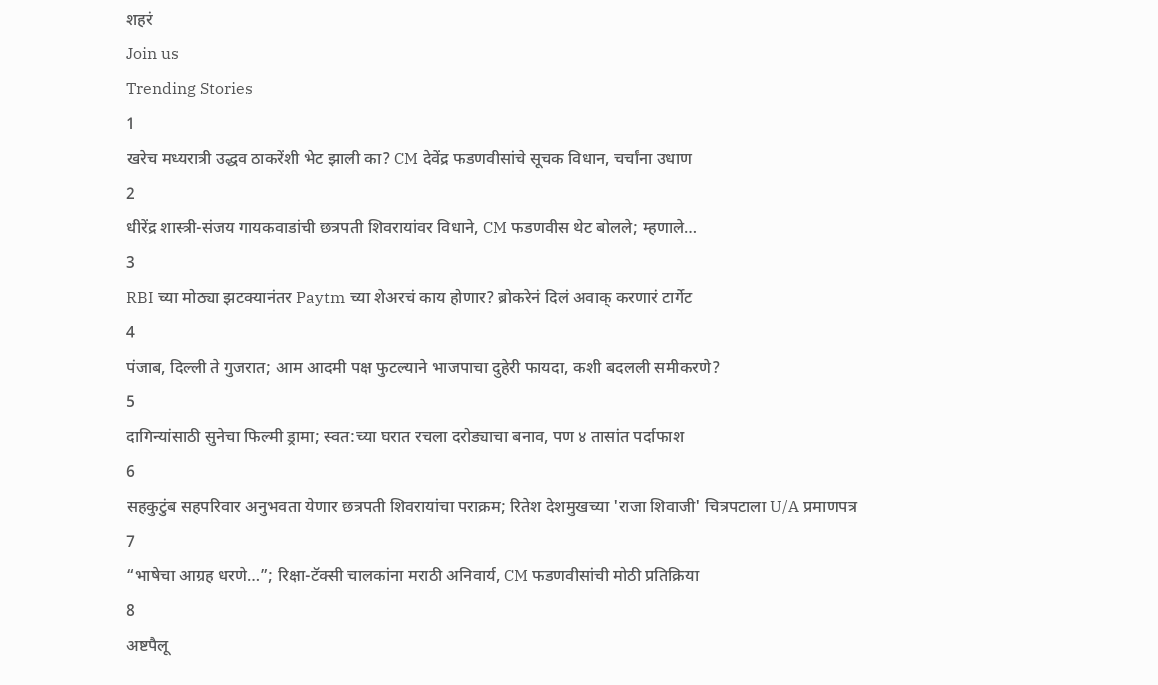शहरं
Join us
Trending Stories
1
खरेच मध्यरात्री उद्धव ठाकरेंशी भेट झाली का? CM देवेंद्र फडणवीसांचे सूचक विधान, चर्चांना उधाण
2
धीरेंद्र शास्त्री-संजय गायकवाडांची छत्रपती शिवरायांवर विधाने, CM फडणवीस थेट बोलले; म्हणाले…
3
RBI च्या मोठ्या झटक्यानंतर Paytm च्या शेअरचं काय होणार? ब्रोकरेनं दिलं अवाक् करणारं टार्गेट
4
पंजाब, दिल्ली ते गुजरात; आम आदमी पक्ष फुटल्याने भाजपाचा दुहेरी फायदा, कशी बदलली समीकरणे?
5
दागिन्यांसाठी सुनेचा फिल्मी ड्रामा; स्वत:च्या घरात रचला दरोड्याचा बनाव, पण ४ तासांत पर्दाफाश
6
सहकुटुंब सहपरिवार अनुभवता येणार छत्रपती शिवरायांचा पराक्रम; रितेश देशमुखच्या 'राजा शिवाजी' चित्रपटाला U/A प्रमाणपत्र
7
“भाषेचा आग्रह धरणे…”; रिक्षा-टॅक्सी चालकांना मराठी अनिवार्य, CM फडणवीसांची मोठी प्रतिक्रिया
8
अष्टपैलू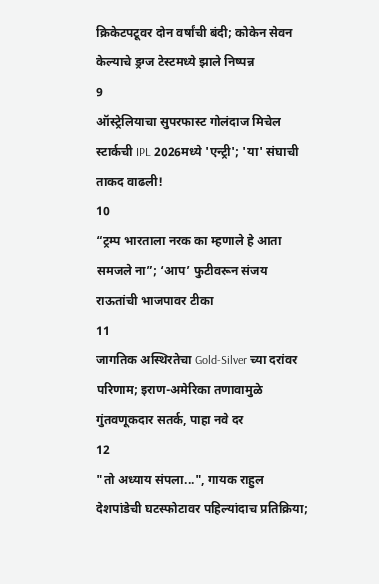क्रिकेटपटूवर दोन वर्षांची बंदी; कोकेन सेवन केल्याचे ड्रग्ज टेस्टमध्ये झाले निष्पन्न
9
ऑस्ट्रेलियाचा सुपरफास्ट गोलंदाज मिचेल स्टार्कची IPL 2026मध्ये 'एन्ट्री'; 'या' संघाची ताकद वाढली!
10
“ट्रम्प भारताला नरक का म्हणाले हे आता समजले ना”; ‘आप’ फुटीवरून संजय राऊतांची भाजपावर टीका
11
जागतिक अस्थिरतेचा Gold-Silver च्या दरांवर परिणाम; इराण-अमेरिका तणावामुळे गुंतवणूकदार सतर्क, पाहा नवे दर
12
"तो अध्याय संपला...", गायक राहुल देशपांडेची घटस्फोटावर पहिल्यांदाच प्रतिक्रिया;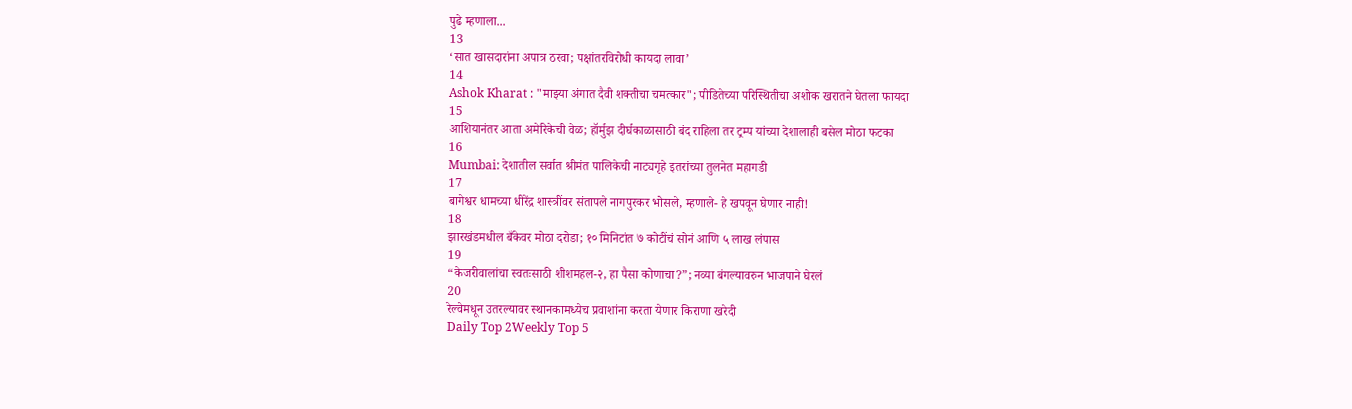पुढे म्हणाला...
13
‘सात खासदारांना अपात्र ठरवा; पक्षांतरविरोधी कायदा लावा’
14
Ashok Kharat : "माझ्या अंगात दैवी शक्तीचा चमत्कार"; पीडितेच्या परिस्थितीचा अशोक खरातने घेतला फायदा
15
आशियानंतर आता अमेरिकेची वेळ; हॉर्मुझ दीर्घकाळासाठी बंद राहिला तर ट्रम्प यांच्या देशालाही बसेल मोठा फटका
16
Mumbai: देशातील सर्वात श्रीमंत पालिकेची नाट्यगृहे इतरांच्या तुलनेत महागडी
17
बागेश्वर धामच्या धीरेंद्र शास्त्रींवर संतापले नागपुरकर भोसले, म्हणाले- हे खपवून घेणार नाही!
18
झारखंडमधील बँकेवर मोठा दरोडा; १० मिनिटांत ७ कोटींचं सोनं आणि ५ लाख लंपास
19
“केजरीवालांचा स्वतःसाठी शीशमहल-२, हा पैसा कोणाचा?”; नव्या बंगल्यावरुन भाजपाने घेरलं
20
रेल्वेमधून उतरल्यावर स्थानकामध्येच प्रवाशांना करता येणार किराणा खरेदी
Daily Top 2Weekly Top 5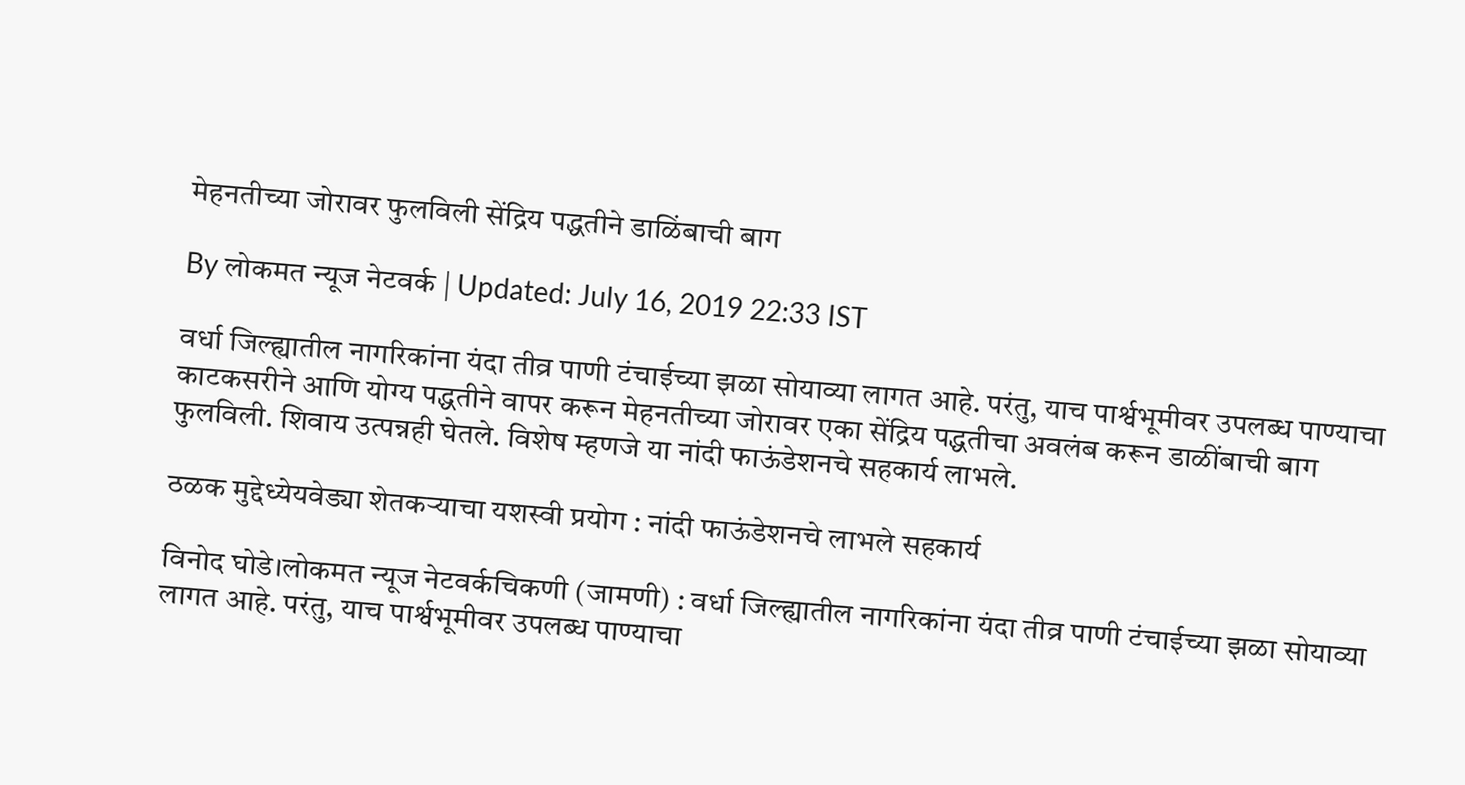मेहनतीच्या जोरावर फुलविली सेंद्रिय पद्धतीने डाळिंबाची बाग

By लोकमत न्यूज नेटवर्क | Updated: July 16, 2019 22:33 IST

वर्धा जिल्ह्यातील नागरिकांना यंदा तीव्र पाणी टंचाईच्या झळा सोयाव्या लागत आहे. परंतु, याच पार्श्वभूमीवर उपलब्ध पाण्याचा काटकसरीने आणि योग्य पद्धतीने वापर करून मेहनतीच्या जोरावर एका सेंद्रिय पद्धतीचा अवलंब करून डाळींबाची बाग फुलविली. शिवाय उत्पन्नही घेतले. विशेष म्हणजे या नांदी फाऊंडेशनचे सहकार्य लाभले.

ठळक मुद्देध्येयवेड्या शेतकऱ्याचा यशस्वी प्रयोग : नांदी फाऊंडेशनचे लाभले सहकार्य

विनोद घोडे।लोकमत न्यूज नेटवर्कचिकणी (जामणी) : वर्धा जिल्ह्यातील नागरिकांना यंदा तीव्र पाणी टंचाईच्या झळा सोयाव्या लागत आहे. परंतु, याच पार्श्वभूमीवर उपलब्ध पाण्याचा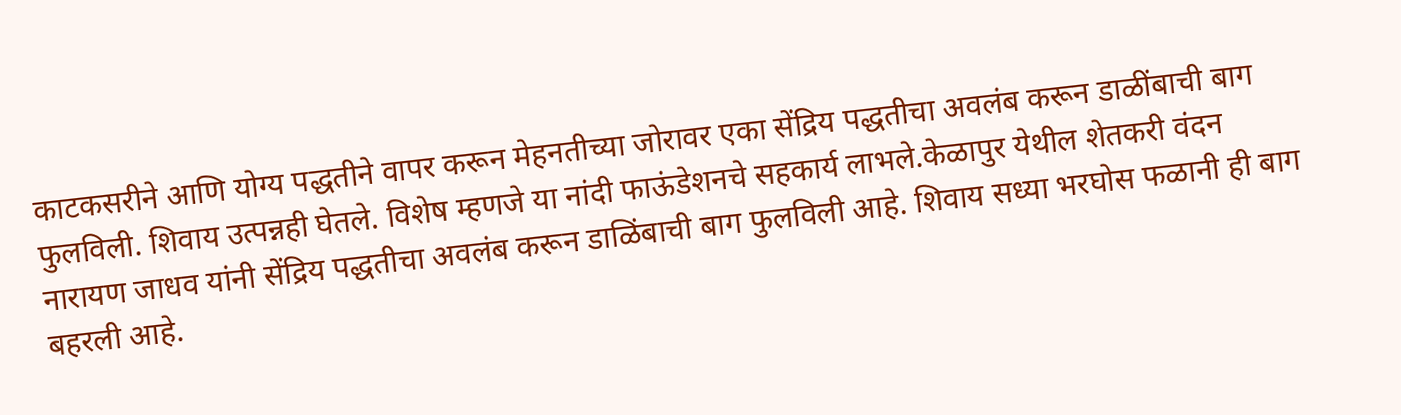काटकसरीने आणि योग्य पद्धतीने वापर करून मेहनतीच्या जोरावर एका सेंद्रिय पद्धतीचा अवलंब करून डाळींबाची बाग फुलविली. शिवाय उत्पन्नही घेतले. विशेष म्हणजे या नांदी फाऊंडेशनचे सहकार्य लाभले.केळापुर येथील शेतकरी वंदन नारायण जाधव यांनी सेंद्रिय पद्धतीचा अवलंब करून डाळिंबाची बाग फुलविली आहे. शिवाय सध्या भरघोस फळानी ही बाग बहरली आहे.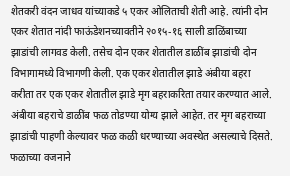शेतकरी वंदन जाधव यांच्याकडे ५ एकर ओलिताची शेती आहे. त्यांनी दोन एकर शेतात नांदी फाऊंडेशनच्यावतीने २०१५-१६ साली डाळिंबाच्या झाडांची लागवड केली. तसेच दोन एकर शेतातील डाळींब झाडांची दोन विभागामध्ये विभागणी केली. एक एकर शेतातील झाडे अंबीया बहरा करीता तर एक एकर शेतातील झाडे मृग बहराकरिता तयार करण्यात आले. अंबीया बहराचे डाळींब फळ तोडण्या योग्य झाले आहेत. तर मृग बहराच्या झाडांची पाहणी केल्यावर फळ कळी धरण्याच्या अवस्थेत असल्याचे दिसते. फळाच्या वजनाने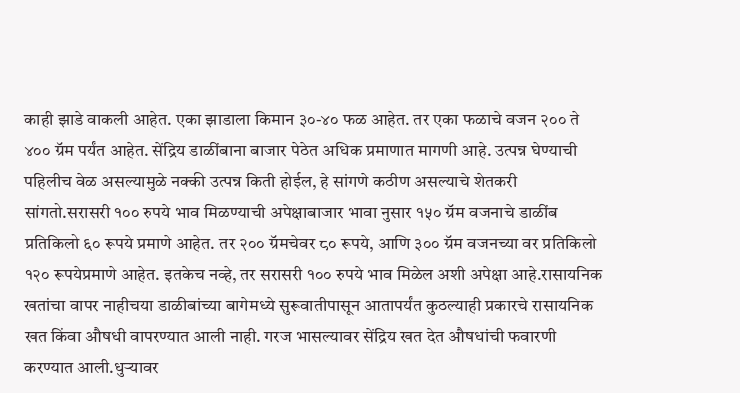काही झाडे वाकली आहेत. एका झाडाला किमान ३०-४० फळ आहेत. तर एका फळाचे वजन २०० ते ४०० ग्रॅम पर्यंत आहेत. सेंद्रिय डाळींबाना बाजार पेठेत अधिक प्रमाणात मागणी आहे. उत्पन्न घेण्याची पहिलीच वेळ असल्यामुळे नक्की उत्पन्न किती होईल, हे सांगणे कठीण असल्याचे शेतकरी सांगतो.सरासरी १०० रुपये भाव मिळण्याची अपेक्षाबाजार भावा नुसार १५० ग्रॅम वजनाचे डाळींब प्रतिकिलो ६० रूपये प्रमाणे आहेत. तर २०० ग्रॅमचेवर ८० रूपये, आणि ३०० ग्रॅम वजनच्या वर प्रतिकिलो १२० रूपयेप्रमाणे आहेत. इतकेच नव्हे, तर सरासरी १०० रुपये भाव मिळेल अशी अपेक्षा आहे.रासायनिक खतांचा वापर नाहीचया डाळीबांच्या बागेमध्ये सुरूवातीपासून आतापर्यंत कुठल्याही प्रकारचे रासायनिक खत किंवा औषधी वापरण्यात आली नाही. गरज भासल्यावर सेंद्रिय खत देत औषधांची फवारणी करण्यात आली.धुऱ्यावर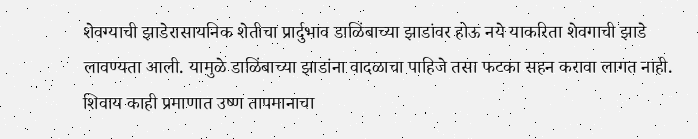शेवग्याची झाडेरासायनिक शेतीचा प्रार्दुभाव डाळिंबाच्या झाडांवर होऊ नये याकरिता शेवगाची झाडे लावण्यता आली. यामुळे डाळिंबाच्या झाडांना वादळाचा पाहिजे तसा फटका सहन करावा लागत नाही. शिवाय काही प्रमाणात उष्ण तापमानाचा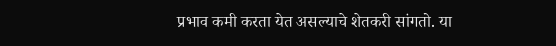प्रभाव कमी करता येत असल्याचे शेतकरी सांगतो. या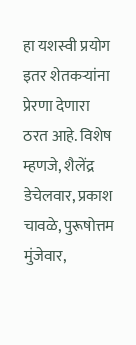हा यशस्वी प्रयोग इतर शेतकऱ्यांना प्रेरणा देणारा ठरत आहे. विशेष म्हणजे, शैलेंद्र डेचेलवार, प्रकाश चावळे, पुरूषोत्तम मुंजेवार,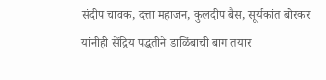संदीप चावक, दत्ता महाजन, कुलदीप बैस, सूर्यकांत बोरकर यांनीही सेंद्रिय पद्धतीने डाळिंबाची बाग तयार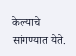केल्याचे सांगण्यात येते.